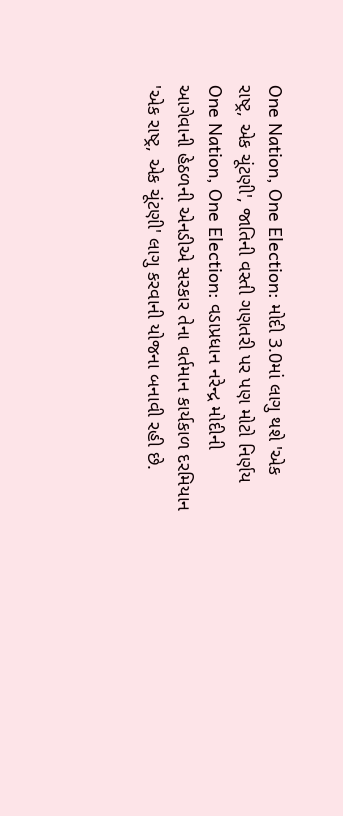One Nation, One Election: મોદી 3.0માં લાગુ થશે 'એક રાષ્ટ્ર, એક ચૂંટણી', જાતિની વસ્તી ગણતરી પર પણ મોટો નિર્ણય
One Nation, One Election: વડાપ્રધાન નરેન્દ્ર મોદીની આગેવાની હેઠળની એનડીએ સરકાર તેના વર્તમાન કાર્યકાળ દરમિયાન 'એક રાષ્ટ્ર, એક ચૂંટણી' લાગુ કરવાની યોજના બનાવી રહી છે.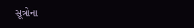સૂત્રોના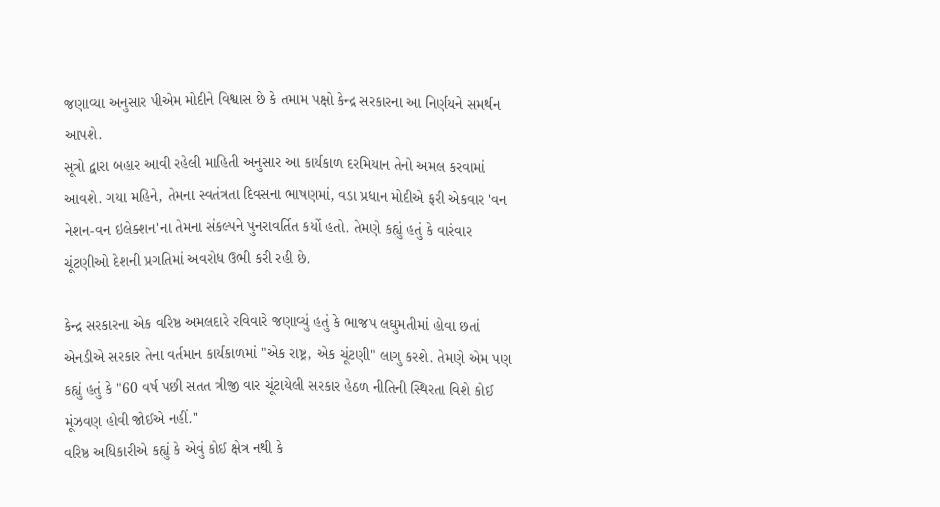જણાવ્યા અનુસાર પીએમ મોદીને વિશ્વાસ છે કે તમામ પક્ષો કેન્દ્ર સરકારના આ નિર્ણયને સમર્થન આપશે.
સૂત્રો દ્વારા બહાર આવી રહેલી માહિતી અનુસાર આ કાર્યકાળ દરમિયાન તેનો અમલ કરવામાં આવશે. ગયા મહિને, તેમના સ્વતંત્રતા દિવસના ભાષણમાં, વડા પ્રધાન મોદીએ ફરી એકવાર 'વન નેશન-વન ઇલેક્શન'ના તેમના સંકલ્પને પુનરાવર્તિત કર્યો હતો. તેમણે કહ્યું હતું કે વારંવાર ચૂંટણીઓ દેશની પ્રગતિમાં અવરોધ ઉભી કરી રહી છે.

કેન્દ્ર સરકારના એક વરિષ્ઠ અમલદારે રવિવારે જણાવ્યું હતું કે ભાજપ લઘુમતીમાં હોવા છતાં એનડીએ સરકાર તેના વર્તમાન કાર્યકાળમાં "એક રાષ્ટ્ર, એક ચૂંટણી" લાગુ કરશે. તેમણે એમ પણ કહ્યું હતું કે "60 વર્ષ પછી સતત ત્રીજી વાર ચૂંટાયેલી સરકાર હેઠળ નીતિની સ્થિરતા વિશે કોઈ મૂંઝવણ હોવી જોઈએ નહીં.''
વરિષ્ઠ અધિકારીએ કહ્યું કે એવું કોઈ ક્ષેત્ર નથી કે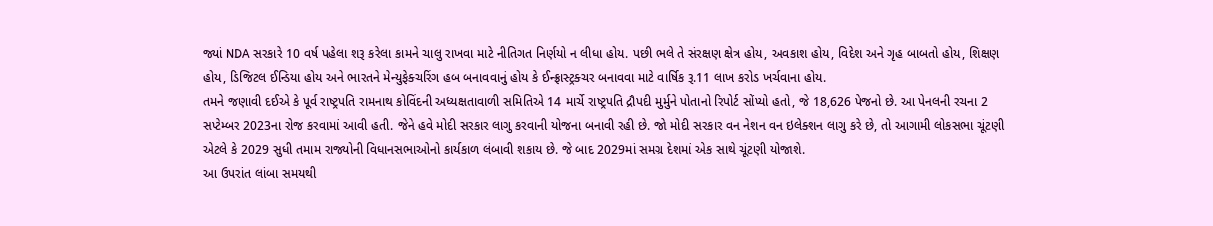જ્યાં NDA સરકારે 10 વર્ષ પહેલા શરૂ કરેલા કામને ચાલુ રાખવા માટે નીતિગત નિર્ણયો ન લીધા હોય. પછી ભલે તે સંરક્ષણ ક્ષેત્ર હોય, અવકાશ હોય, વિદેશ અને ગૃહ બાબતો હોય, શિક્ષણ હોય, ડિજિટલ ઈન્ડિયા હોય અને ભારતને મેન્યુફેક્ચરિંગ હબ બનાવવાનું હોય કે ઈન્ફ્રાસ્ટ્રક્ચર બનાવવા માટે વાર્ષિક રૂ.11 લાખ કરોડ ખર્ચવાના હોય.
તમને જણાવી દઈએ કે પૂર્વ રાષ્ટ્રપતિ રામનાથ કોવિંદની અધ્યક્ષતાવાળી સમિતિએ 14 માર્ચે રાષ્ટ્રપતિ દ્રૌપદી મુર્મુને પોતાનો રિપોર્ટ સોંપ્યો હતો, જે 18,626 પેજનો છે. આ પેનલની રચના 2 સપ્ટેમ્બર 2023ના રોજ કરવામાં આવી હતી. જેને હવે મોદી સરકાર લાગુ કરવાની યોજના બનાવી રહી છે. જો મોદી સરકાર વન નેશન વન ઇલેક્શન લાગુ કરે છે, તો આગામી લોકસભા ચૂંટણી એટલે કે 2029 સુધી તમામ રાજ્યોની વિધાનસભાઓનો કાર્યકાળ લંબાવી શકાય છે. જે બાદ 2029માં સમગ્ર દેશમાં એક સાથે ચૂંટણી યોજાશે.
આ ઉપરાંત લાંબા સમયથી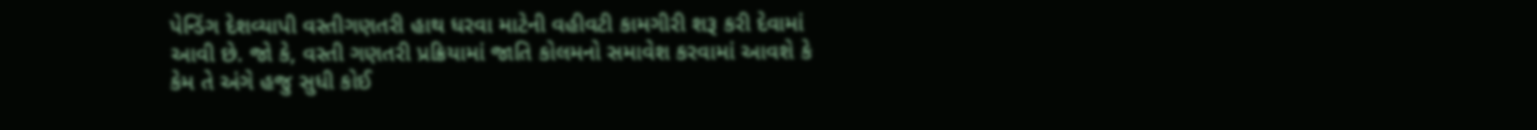પેન્ડિંગ દેશવ્યાપી વસ્તીગણતરી હાથ ધરવા માટેની વહીવટી કામગીરી શરૂ કરી દેવામાં આવી છે. જો કે, વસ્તી ગણતરી પ્રક્રિયામાં જાતિ કોલમનો સમાવેશ કરવામાં આવશે કે કેમ તે અંગે હજુ સુધી કોઈ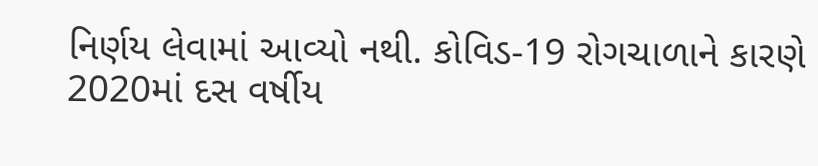નિર્ણય લેવામાં આવ્યો નથી. કોવિડ-19 રોગચાળાને કારણે 2020માં દસ વર્ષીય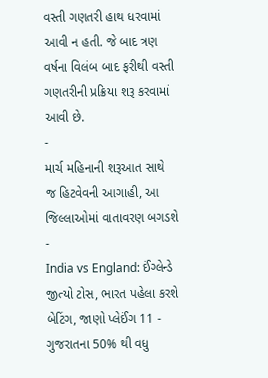વસ્તી ગણતરી હાથ ધરવામાં આવી ન હતી. જે બાદ ત્રણ વર્ષના વિલંબ બાદ ફરીથી વસ્તી ગણતરીની પ્રક્રિયા શરૂ કરવામાં આવી છે.
-
માર્ચ મહિનાની શરૂઆત સાથે જ હિટવેવની આગાહી, આ જિલ્લાઓમાં વાતાવરણ બગડશે -
India vs England: ઈંગ્લેન્ડે જીત્યો ટોસ, ભારત પહેલા કરશે બેટિંગ, જાણો પ્લેઈંગ 11 -
ગુજરાતના 50% થી વધુ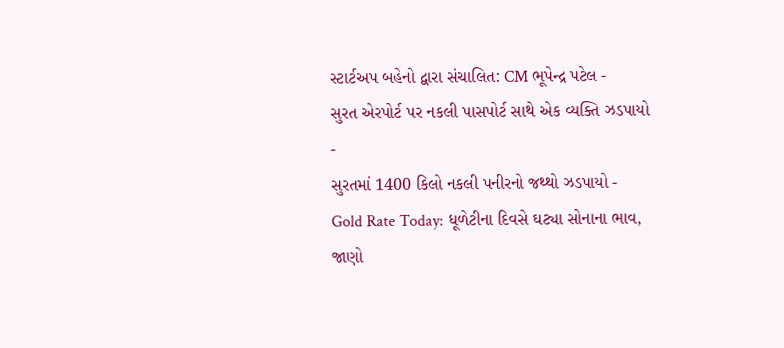સ્ટાર્ટઅપ બહેનો દ્વારા સંચાલિત: CM ભૂપેન્દ્ર પટેલ -
સુરત એરપોર્ટ પર નકલી પાસપોર્ટ સાથે એક વ્યક્તિ ઝડપાયો -
સુરતમાં 1400 કિલો નકલી પનીરનો જથ્થો ઝડપાયો -
Gold Rate Today: ધૂળેટીના દિવસે ઘટ્યા સોનાના ભાવ, જાણો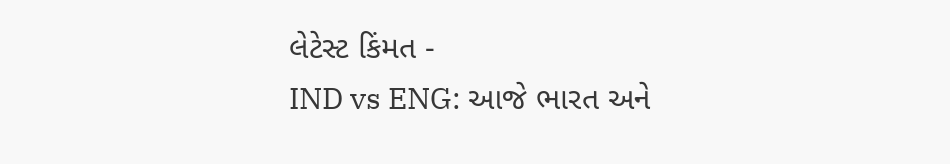લેટેસ્ટ કિંમત -
IND vs ENG: આજે ભારત અને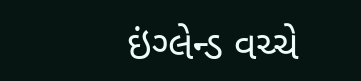ઇંગ્લેન્ડ વચ્ચે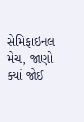સેમિફાઇનલ મેચ, જાણો ક્યાં જોઈ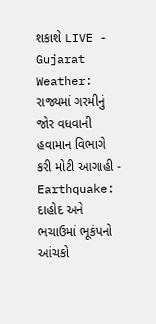શકાશે LIVE -
Gujarat Weather: રાજ્યમાં ગરમીનું જોર વધવાની હવામાન વિભાગે કરી મોટી આગાહી -
Earthquake: દાહોદ અને ભચાઉમાં ભૂકંપનો આંચકો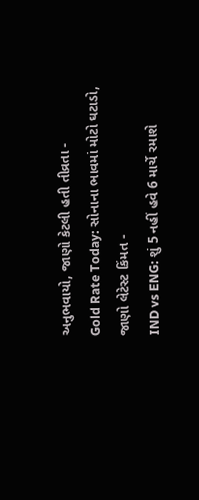અનુભવાયો, જાણો કેટલી હતી તીવ્રતા -
Gold Rate Today: સોનાના ભાવમાં મોટો ઘટાડો, જાણો લેટેસ્ટ કિંમત -
IND vs ENG: શું 5 નહીં હવે 6 માર્ચે રમાશે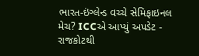ભારત-ઇંગ્લેન્ડ વચ્ચે સેમિફાઇનલ મેચ? ICCએ આપ્યું અપડેટ -
રાજકોટથી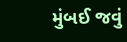મુંબઈ જવું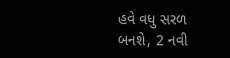હવે વધુ સરળ બનશે, 2 નવી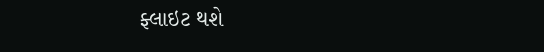ફ્લાઇટ થશે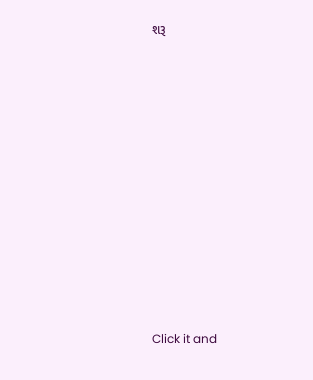શરૂ











Click it and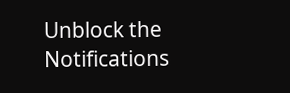Unblock the Notifications